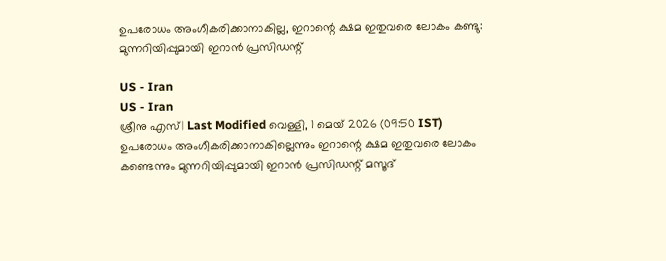ഉപരോധം അംഗീകരിക്കാനാകില്ല, ഇറാന്റെ ക്ഷമ ഇതുവരെ ലോകം കണ്ടു: മുന്നറിയിപ്പുമായി ഇറാന്‍ പ്രസിഡന്റ്

US - Iran
US - Iran
ശ്രീനു എസ്| Last Modified വെള്ളി, 1 മെയ് 2026 (09:50 IST)
ഉപരോധം അംഗീകരിക്കാനാകില്ലെന്നും ഇറാന്റെ ക്ഷമ ഇതുവരെ ലോകം കണ്ടെന്നും മുന്നറിയിപ്പുമായി ഇറാന്‍ പ്രസിഡന്റ് മസൂദ്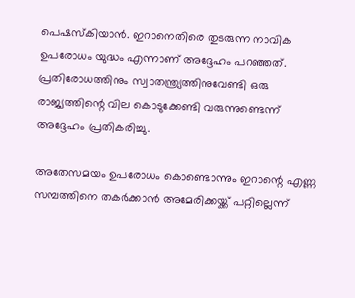പെഷസ്‌കിയാന്‍. ഇറാനെതിരെ തുടരുന്ന നാവിക ഉപരോധം യുദ്ധം എന്നാണ് അദ്ദേഹം പറഞ്ഞത്. പ്രതിരോധത്തിനും സ്വാതന്ത്ര്യത്തിനുവേണ്ടി ഒരു രാജ്യത്തിന്റെ വില കൊടുക്കേണ്ടി വരുന്നുണ്ടെന്ന് അദ്ദേഹം പ്രതികരിച്ചു.

അതേസമയം ഉപരോധം കൊണ്ടൊന്നും ഇറാന്റെ എണ്ണ സമ്പത്തിനെ തകര്‍ക്കാന്‍ അമേരിക്കയ്ക്ക് പറ്റില്ലെന്ന്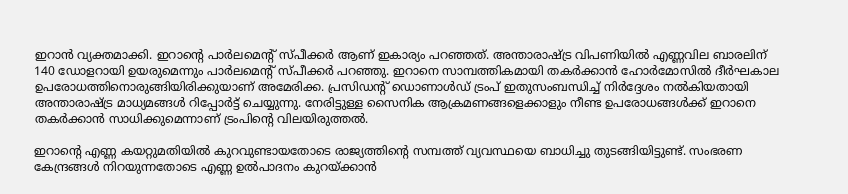ഇറാന്‍ വ്യക്തമാക്കി. ഇറാന്റെ പാര്‍ലമെന്റ് സ്പീക്കര്‍ ആണ് ഇകാര്യം പറഞ്ഞത്. അന്താരാഷ്ട്ര വിപണിയില്‍ എണ്ണവില ബാരലിന് 140 ഡോളറായി ഉയരുമെന്നും പാര്‍ലമെന്റ് സ്പീക്കര്‍ പറഞ്ഞു. ഇറാനെ സാമ്പത്തികമായി തകര്‍ക്കാന്‍ ഹോര്‍മോസില്‍ ദീര്‍ഘകാല ഉപരോധത്തിനൊരുങ്ങിയിരിക്കുയാണ് അമേരിക്ക. പ്രസിഡന്റ് ഡൊണാള്‍ഡ് ട്രംപ് ഇതുസംബന്ധിച്ച് നിര്‍ദ്ദേശം നല്‍കിയതായി അന്താരാഷ്ട്ര മാധ്യമങ്ങള്‍ റിപ്പോര്‍ട്ട് ചെയ്യുന്നു. നേരിട്ടുള്ള സൈനിക ആക്രമണങ്ങളെക്കാളും നീണ്ട ഉപരോധങ്ങള്‍ക്ക് ഇറാനെ തകര്‍ക്കാന്‍ സാധിക്കുമെന്നാണ് ട്രംപിന്റെ വിലയിരുത്തല്‍.

ഇറാന്റെ എണ്ണ കയറ്റുമതിയില്‍ കുറവുണ്ടായതോടെ രാജ്യത്തിന്റെ സമ്പത്ത് വ്യവസ്ഥയെ ബാധിച്ചു തുടങ്ങിയിട്ടുണ്ട്. സംഭരണ കേന്ദ്രങ്ങള്‍ നിറയുന്നതോടെ എണ്ണ ഉല്‍പാദനം കുറയ്ക്കാന്‍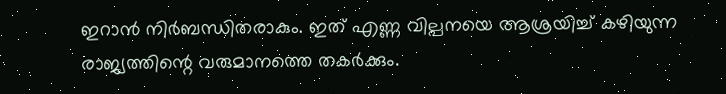ഇറാന്‍ നിര്‍ബന്ധിതരാകും. ഇത് എണ്ണ വില്പനയെ ആശ്രയിച്ച് കഴിയുന്ന രാജ്യത്തിന്റെ വരുമാനത്തെ തകര്‍ക്കും.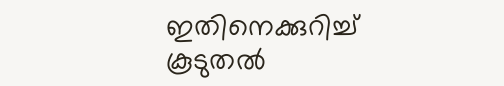ഇതിനെക്കുറിച്ച് കൂടുതല്‍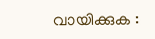വായിക്കുക :